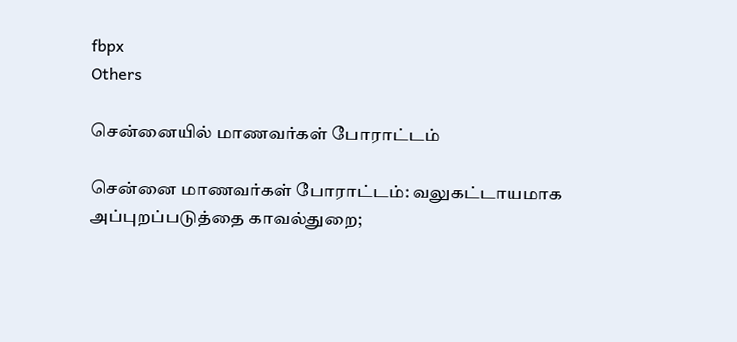fbpx
Others

சென்னையில் மாணவர்கள் போராட்டம்

சென்னை மாணவர்கள் போராட்டம்: வலுகட்டாயமாக அப்புறப்படுத்தை காவல்துறை;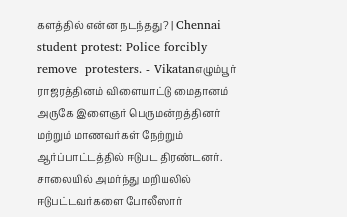களத்தில் என்ன நடந்தது? | Chennai student protest: Police forcibly remove  protesters. - Vikatanஎழும்பூர் ராஜரத்தினம் விளையாட்டு மைதானம் அருகே இளைஞர் பெருமன்றத்தினர் மற்றும் மாணவர்கள் நேற்றும் ஆர்ப்பாட்டத்தில் ஈடுபட திரண்டனர். சாலையில் அமர்ந்து மறியலில் ஈடுபட்டவர்களை போலீஸார்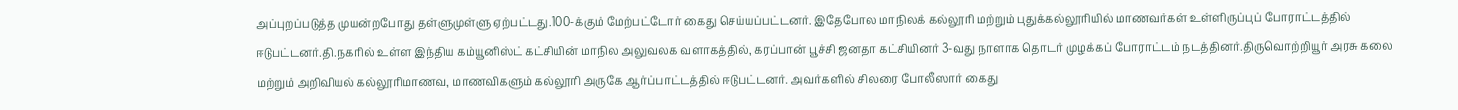அப்புறப்படுத்த முயன்றபோது தள்ளுமுள்ளு ஏற்பட்டது.100-க்கும் மேற்பட்டோர் கைது செய்யப்பட்டனர். இதேபோல மாநிலக் கல்லூரி மற்றும் புதுக்கல்லூரியில் மாணவர்கள் உள்ளிருப்புப் போராட்டத்தில் ஈடுபட்டனர்.தி.நகரில் உள்ள இந்திய கம்யூனிஸ்ட் கட்சியின் மாநில அலுவலக வளாகத்தில், கரப்பான் பூச்சி ஜனதா கட்சியினர் 3-வது நாளாக தொடர் முழக்கப் போராட்டம் நடத்தினர்.திருவொற்றியூர் அரசு கலை மற்றும் அறிவியல் கல்லூரிமாணவ, மாணவிகளும் கல்லூரி அருகே ஆர்ப்பாட்டத்தில் ஈடுபட்டனர். அவர்களில் சிலரை போலீஸார் கைது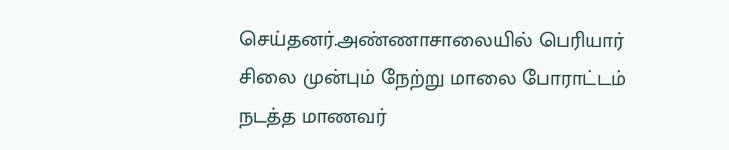செய்தனர்.அண்ணாசாலையில் பெரியார் சிலை முன்பும் நேற்று மாலை போராட்டம் நடத்த மாணவர்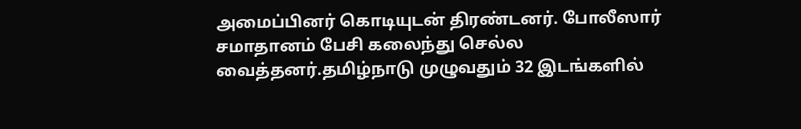அமைப்பினர் கொடியுடன் திரண்டனர். போலீஸார் சமாதானம் பேசி கலைந்து செல்ல வைத்தனர்.தமிழ்நாடு முழுவதும் 32 இடங்களில்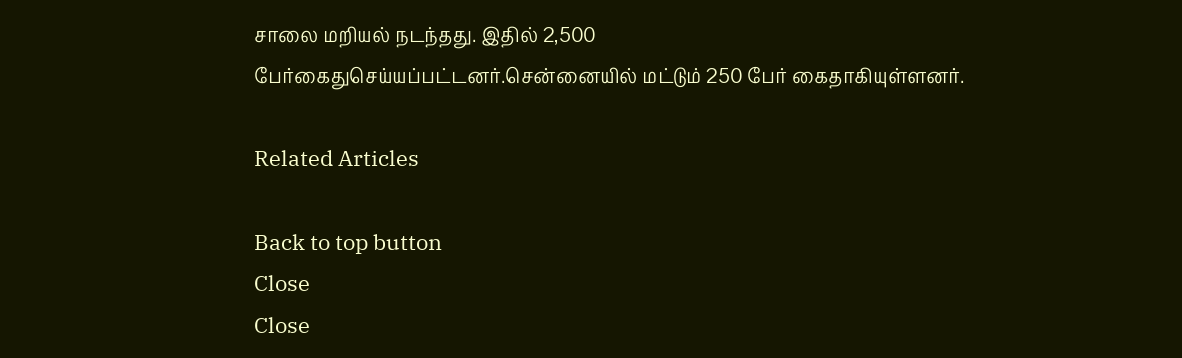சாலை மறியல் நடந்தது. இதில் 2,500 பேர்கைதுசெய்யப்பட்டனர்.சென்னையில் மட்டும் 250 பேர் கைதாகியுள்ளனர்.

Related Articles

Back to top button
Close
Close